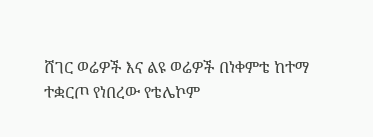ሸገር ወሬዎች እና ልዩ ወሬዎች በነቀምቴ ከተማ ተቋርጦ የነበረው የቴሌኮም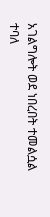አገልግሎት ወደ ነበረበት ተመልሷል ተባለ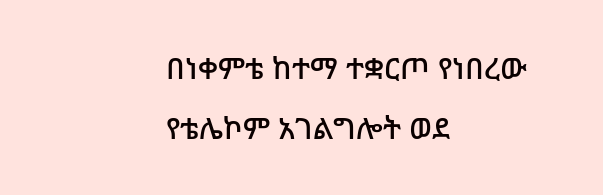በነቀምቴ ከተማ ተቋርጦ የነበረው የቴሌኮም አገልግሎት ወደ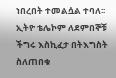ነበረበት ተመልሷል ተባለ፡፡ ኢትዮ ቴሌኮም ለደምበኞቹ ችግሩ እስኪፈታ በትእግስት ስለጠበቁ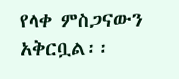የላቀ ምስጋናውን አቅርቧል፡፡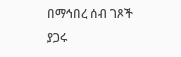በማኅበረ ሰብ ገጾች ያጋሩ